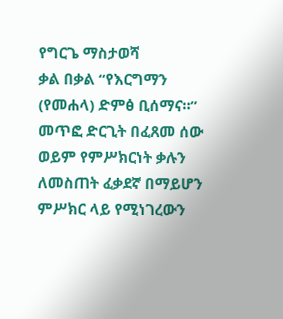የግርጌ ማስታወሻ
ቃል በቃል “የእርግማን (የመሐላ) ድምፅ ቢሰማና።” መጥፎ ድርጊት በፈጸመ ሰው ወይም የምሥክርነት ቃሉን ለመስጠት ፈቃደኛ በማይሆን ምሥክር ላይ የሚነገረውን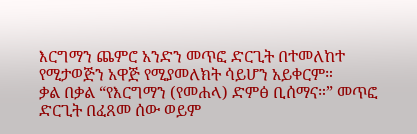እርግማን ጨምሮ አንድን መጥፎ ድርጊት በተመለከተ የሚታወጅን አዋጅ የሚያመለክት ሳይሆን አይቀርም።
ቃል በቃል “የእርግማን (የመሐላ) ድምፅ ቢሰማና።” መጥፎ ድርጊት በፈጸመ ሰው ወይም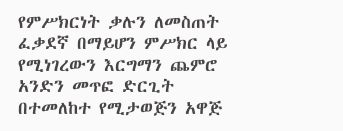የምሥክርነት ቃሉን ለመስጠት ፈቃደኛ በማይሆን ምሥክር ላይ የሚነገረውን እርግማን ጨምሮ አንድን መጥፎ ድርጊት በተመለከተ የሚታወጅን አዋጅ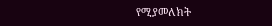የሚያመለክት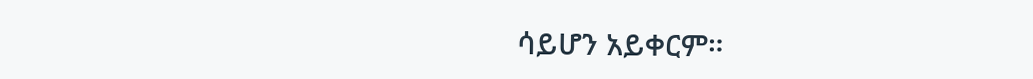ሳይሆን አይቀርም።